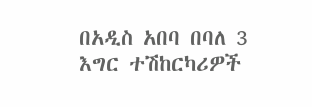በአዲስ አበባ በባለ 3 እግር ተሽከርካሪዎች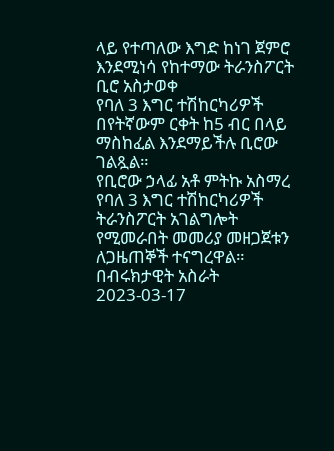ላይ የተጣለው እግድ ከነገ ጀምሮ እንደሚነሳ የከተማው ትራንስፖርት ቢሮ አስታወቀ
የባለ 3 እግር ተሽከርካሪዎች በየትኛውም ርቀት ከ5 ብር በላይ ማስከፈል እንደማይችሉ ቢሮው ገልጿል።
የቢሮው ኃላፊ አቶ ምትኩ አስማረ የባለ 3 እግር ተሽከርካሪዎች ትራንስፖርት አገልግሎት የሚመራበት መመሪያ መዘጋጀቱን ለጋዜጠኞች ተናግረዋል።
በብሩክታዊት አስራት
2023-03-17